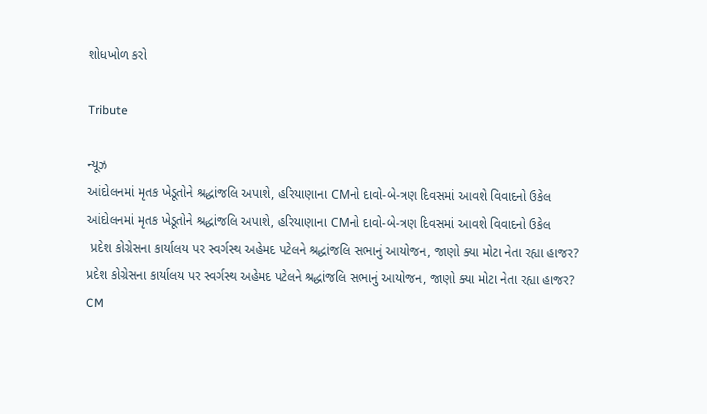શોધખોળ કરો

Tribute

ન્યૂઝ
આંદોલનમાં મૃતક ખેડૂતોને શ્રદ્ધાંજલિ અપાશે, હરિયાણાના CMનો દાવો-બે-ત્રણ દિવસમાં આવશે વિવાદનો ઉકેલ
આંદોલનમાં મૃતક ખેડૂતોને શ્રદ્ધાંજલિ અપાશે, હરિયાણાના CMનો દાવો-બે-ત્રણ દિવસમાં આવશે વિવાદનો ઉકેલ
 પ્રદેશ કોગ્રેસના કાર્યાલય પર સ્વર્ગસ્થ અહેમદ પટેલને શ્રદ્ધાંજલિ સભાનું આયોજન, જાણો ક્યા મોટા નેતા રહ્યા હાજર?
પ્રદેશ કોગ્રેસના કાર્યાલય પર સ્વર્ગસ્થ અહેમદ પટેલને શ્રદ્ધાંજલિ સભાનું આયોજન, જાણો ક્યા મોટા નેતા રહ્યા હાજર?
CM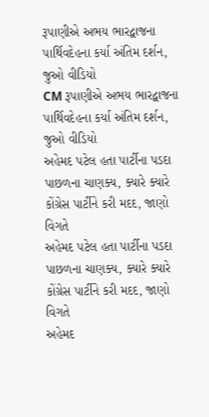રૂપાણીએ અભય ભારદ્વાજના પાર્થિવદેહના કર્યા અંતિમ દર્શન, જુઓ વીડિયો
CM રૂપાણીએ અભય ભારદ્વાજના પાર્થિવદેહના કર્યા અંતિમ દર્શન, જુઓ વીડિયો
અહેમદ પટેલ હતા પાર્ટીના પડદા પાછળના ચાણક્ય, ક્યારે ક્યારે કોંગ્રેસ પાર્ટીને કરી મદદ, જાણો વિગતે
અહેમદ પટેલ હતા પાર્ટીના પડદા પાછળના ચાણક્ય, ક્યારે ક્યારે કોંગ્રેસ પાર્ટીને કરી મદદ, જાણો વિગતે
અહેમદ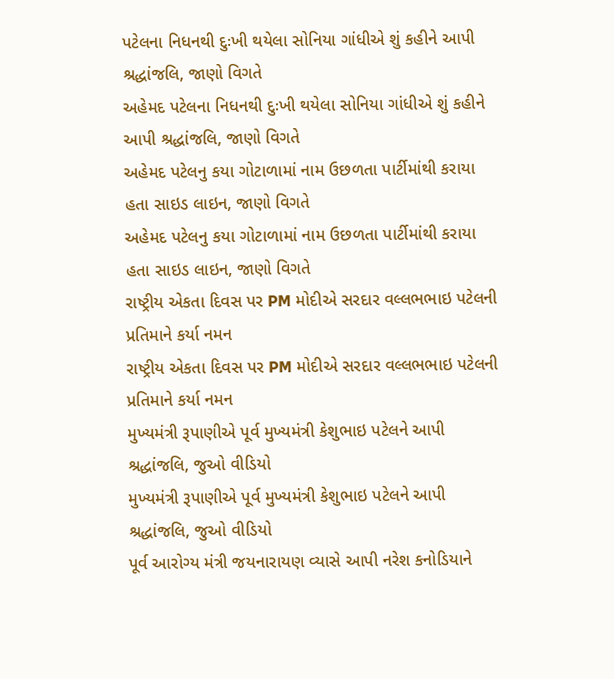પટેલના નિધનથી દુઃખી થયેલા સોનિયા ગાંધીએ શું કહીને આપી શ્રદ્ધાંજલિ, જાણો વિગતે
અહેમદ પટેલના નિધનથી દુઃખી થયેલા સોનિયા ગાંધીએ શું કહીને આપી શ્રદ્ધાંજલિ, જાણો વિગતે
અહેમદ પટેલનુ કયા ગોટાળામાં નામ ઉછળતા પાર્ટીમાંથી કરાયા હતા સાઇડ લાઇન, જાણો વિગતે
અહેમદ પટેલનુ કયા ગોટાળામાં નામ ઉછળતા પાર્ટીમાંથી કરાયા હતા સાઇડ લાઇન, જાણો વિગતે
રાષ્ટ્રીય એકતા દિવસ પર PM મોદીએ સરદાર વલ્લભભાઇ પટેલની પ્રતિમાને કર્યા નમન
રાષ્ટ્રીય એકતા દિવસ પર PM મોદીએ સરદાર વલ્લભભાઇ પટેલની પ્રતિમાને કર્યા નમન
મુખ્યમંત્રી રૂપાણીએ પૂર્વ મુખ્યમંત્રી કેશુભાઇ પટેલને આપી શ્રદ્ધાંજલિ, જુઓ વીડિયો
મુખ્યમંત્રી રૂપાણીએ પૂર્વ મુખ્યમંત્રી કેશુભાઇ પટેલને આપી શ્રદ્ધાંજલિ, જુઓ વીડિયો
પૂર્વ આરોગ્ય મંત્રી જયનારાયણ વ્યાસે આપી નરેશ કનોડિયાને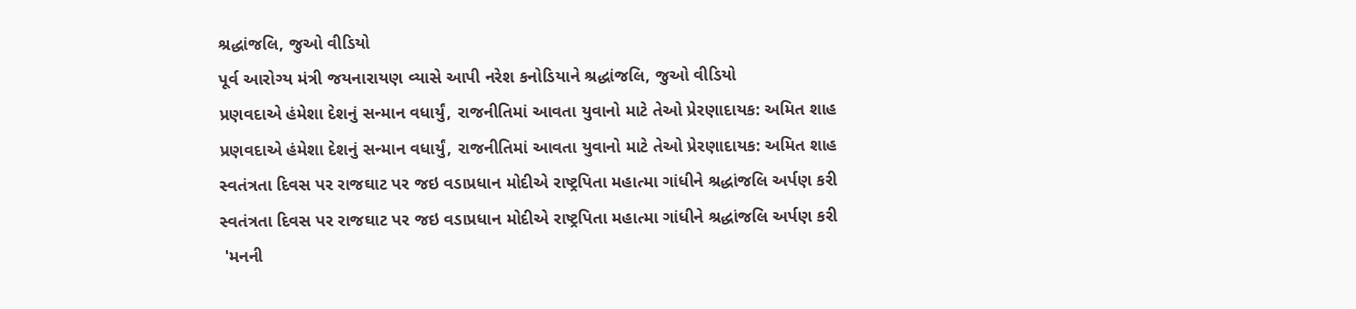શ્રદ્ધાંજલિ, જુઓ વીડિયો
પૂર્વ આરોગ્ય મંત્રી જયનારાયણ વ્યાસે આપી નરેશ કનોડિયાને શ્રદ્ધાંજલિ, જુઓ વીડિયો
પ્રણવદાએ હંમેશા દેશનું સન્માન વધાર્યું, રાજનીતિમાં આવતા યુવાનો માટે તેઓ પ્રેરણાદાયક: અમિત શાહ
પ્રણવદાએ હંમેશા દેશનું સન્માન વધાર્યું, રાજનીતિમાં આવતા યુવાનો માટે તેઓ પ્રેરણાદાયક: અમિત શાહ
સ્વતંત્રતા દિવસ પર રાજઘાટ પર જઇ વડાપ્રધાન મોદીએ રાષ્ટ્રપિતા મહાત્મા ગાંધીને શ્રદ્ધાંજલિ અર્પણ કરી
સ્વતંત્રતા દિવસ પર રાજઘાટ પર જઇ વડાપ્રધાન મોદીએ રાષ્ટ્રપિતા મહાત્મા ગાંધીને શ્રદ્ધાંજલિ અર્પણ કરી
 'મનની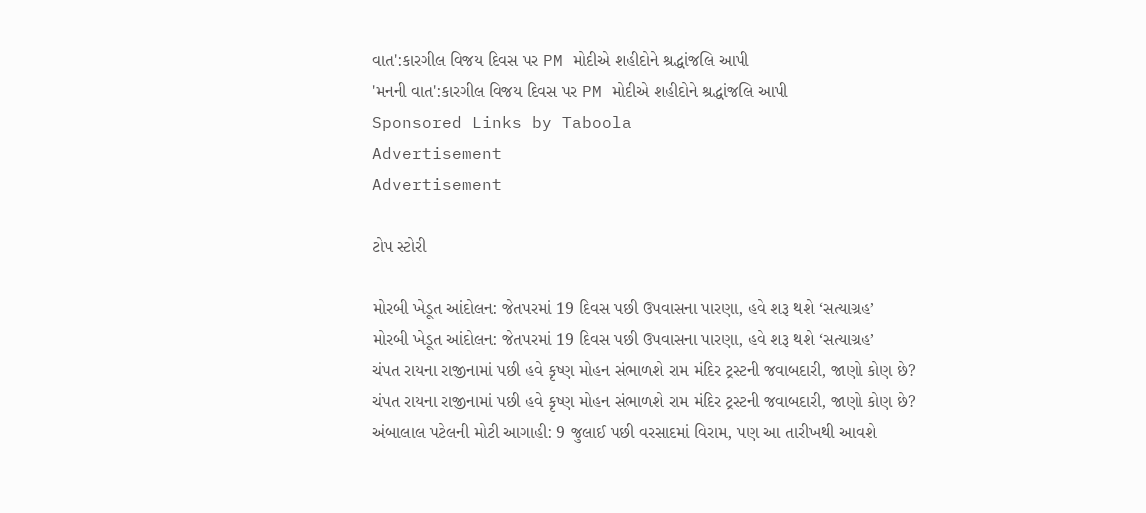વાત':કારગીલ વિજય દિવસ પર PM મોદીએ શહીદોને શ્રદ્ધાંજલિ આપી
'મનની વાત':કારગીલ વિજય દિવસ પર PM મોદીએ શહીદોને શ્રદ્ધાંજલિ આપી
Sponsored Links by Taboola
Advertisement
Advertisement

ટોપ સ્ટોરી

મોરબી ખેડૂત આંદોલન: જેતપરમાં 19 દિવસ પછી ઉપવાસના પારણા, હવે શરૂ થશે ‘સત્યાગ્રહ’
મોરબી ખેડૂત આંદોલન: જેતપરમાં 19 દિવસ પછી ઉપવાસના પારણા, હવે શરૂ થશે ‘સત્યાગ્રહ’
ચંપત રાયના રાજીનામાં પછી હવે કૃષ્ણ મોહન સંભાળશે રામ મંદિર ટ્રસ્ટની જવાબદારી, જાણો કોણ છે?
ચંપત રાયના રાજીનામાં પછી હવે કૃષ્ણ મોહન સંભાળશે રામ મંદિર ટ્રસ્ટની જવાબદારી, જાણો કોણ છે?
અંબાલાલ પટેલની મોટી આગાહી: 9 જુલાઈ પછી વરસાદમાં વિરામ, પણ આ તારીખથી આવશે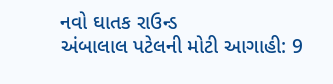નવો ઘાતક રાઉન્ડ
અંબાલાલ પટેલની મોટી આગાહી: 9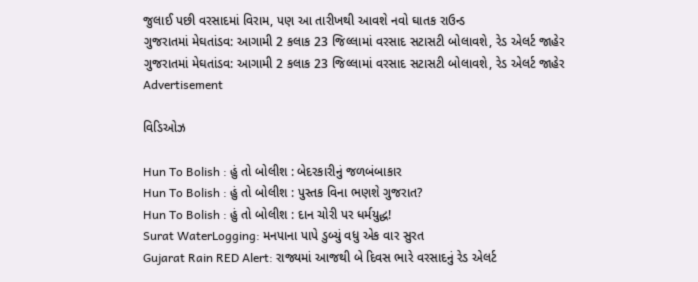જુલાઈ પછી વરસાદમાં વિરામ, પણ આ તારીખથી આવશે નવો ઘાતક રાઉન્ડ
ગુજરાતમાં મેઘતાંડવ: આગામી 2 કલાક 23 જિલ્લામાં વરસાદ સટાસટી બોલાવશે, રેડ એલર્ટ જાહેર
ગુજરાતમાં મેઘતાંડવ: આગામી 2 કલાક 23 જિલ્લામાં વરસાદ સટાસટી બોલાવશે, રેડ એલર્ટ જાહેર
Advertisement

વિડિઓઝ

Hun To Bolish : હું તો બોલીશ : બેદરકારીનું જળબંબાકાર
Hun To Bolish : હું તો બોલીશ : પુસ્તક વિના ભણશે ગુજરાત?
Hun To Bolish : હું તો બોલીશ : દાન ચોરી પર ધર્મયુદ્ધ!
Surat WaterLogging: મનપાના પાપે ડુબ્યું વધુ એક વાર સુરત
Gujarat Rain RED Alert: રાજ્યમાં આજથી બે દિવસ ભારે વરસાદનું રેડ એલર્ટ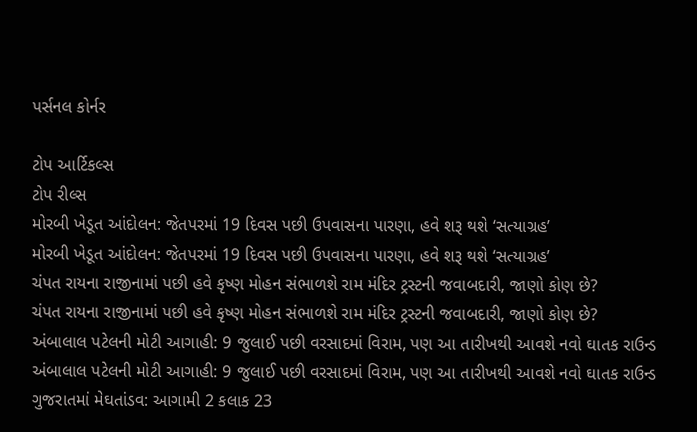પર્સનલ કોર્નર

ટોપ આર્ટિકલ્સ
ટોપ રીલ્સ
મોરબી ખેડૂત આંદોલન: જેતપરમાં 19 દિવસ પછી ઉપવાસના પારણા, હવે શરૂ થશે ‘સત્યાગ્રહ’
મોરબી ખેડૂત આંદોલન: જેતપરમાં 19 દિવસ પછી ઉપવાસના પારણા, હવે શરૂ થશે ‘સત્યાગ્રહ’
ચંપત રાયના રાજીનામાં પછી હવે કૃષ્ણ મોહન સંભાળશે રામ મંદિર ટ્રસ્ટની જવાબદારી, જાણો કોણ છે?
ચંપત રાયના રાજીનામાં પછી હવે કૃષ્ણ મોહન સંભાળશે રામ મંદિર ટ્રસ્ટની જવાબદારી, જાણો કોણ છે?
અંબાલાલ પટેલની મોટી આગાહી: 9 જુલાઈ પછી વરસાદમાં વિરામ, પણ આ તારીખથી આવશે નવો ઘાતક રાઉન્ડ
અંબાલાલ પટેલની મોટી આગાહી: 9 જુલાઈ પછી વરસાદમાં વિરામ, પણ આ તારીખથી આવશે નવો ઘાતક રાઉન્ડ
ગુજરાતમાં મેઘતાંડવ: આગામી 2 કલાક 23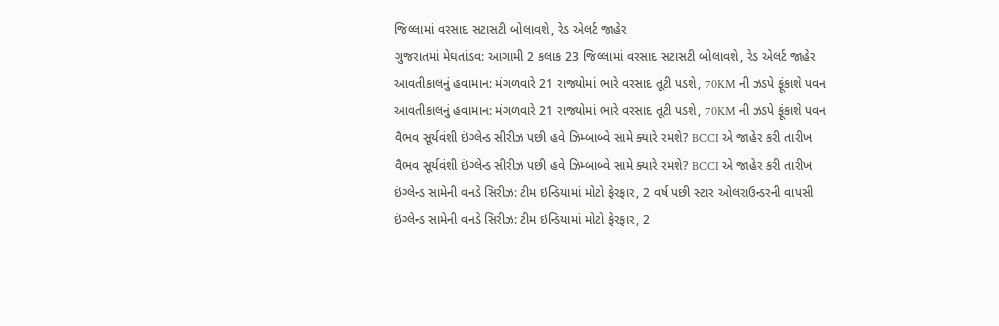જિલ્લામાં વરસાદ સટાસટી બોલાવશે, રેડ એલર્ટ જાહેર
ગુજરાતમાં મેઘતાંડવ: આગામી 2 કલાક 23 જિલ્લામાં વરસાદ સટાસટી બોલાવશે, રેડ એલર્ટ જાહેર
આવતીકાલનું હવામાન: મંગળવારે 21 રાજ્યોમાં ભારે વરસાદ તૂટી પડશે, 70KM ની ઝડપે ફૂંકાશે પવન
આવતીકાલનું હવામાન: મંગળવારે 21 રાજ્યોમાં ભારે વરસાદ તૂટી પડશે, 70KM ની ઝડપે ફૂંકાશે પવન
વૈભવ સૂર્યવંશી ઇંગ્લેન્ડ સીરીઝ પછી હવે ઝિમ્બાબ્વે સામે ક્યારે રમશે? BCCI એ જાહેર કરી તારીખ
વૈભવ સૂર્યવંશી ઇંગ્લેન્ડ સીરીઝ પછી હવે ઝિમ્બાબ્વે સામે ક્યારે રમશે? BCCI એ જાહેર કરી તારીખ
ઇંગ્લેન્ડ સામેની વનડે સિરીઝ: ટીમ ઇન્ડિયામાં મોટો ફેરફાર, 2 વર્ષ પછી સ્ટાર ઓલરાઉન્ડરની વાપસી
ઇંગ્લેન્ડ સામેની વનડે સિરીઝ: ટીમ ઇન્ડિયામાં મોટો ફેરફાર, 2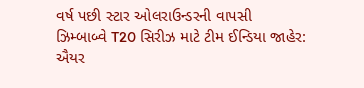વર્ષ પછી સ્ટાર ઓલરાઉન્ડરની વાપસી
ઝિમ્બાબ્વે T20 સિરીઝ માટે ટીમ ઈન્ડિયા જાહેર: ઐયર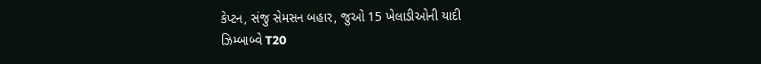કેપ્ટન, સંજુ સેમસન બહાર, જુઓ 15 ખેલાડીઓની યાદી
ઝિમ્બાબ્વે T20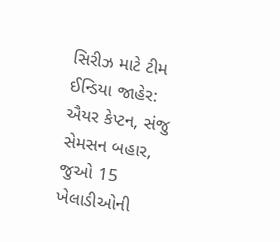સિરીઝ માટે ટીમ ઈન્ડિયા જાહેર: ઐયર કેપ્ટન, સંજુ સેમસન બહાર, જુઓ 15 ખેલાડીઓની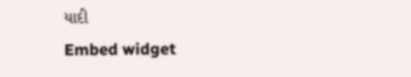યાદી
Embed widget